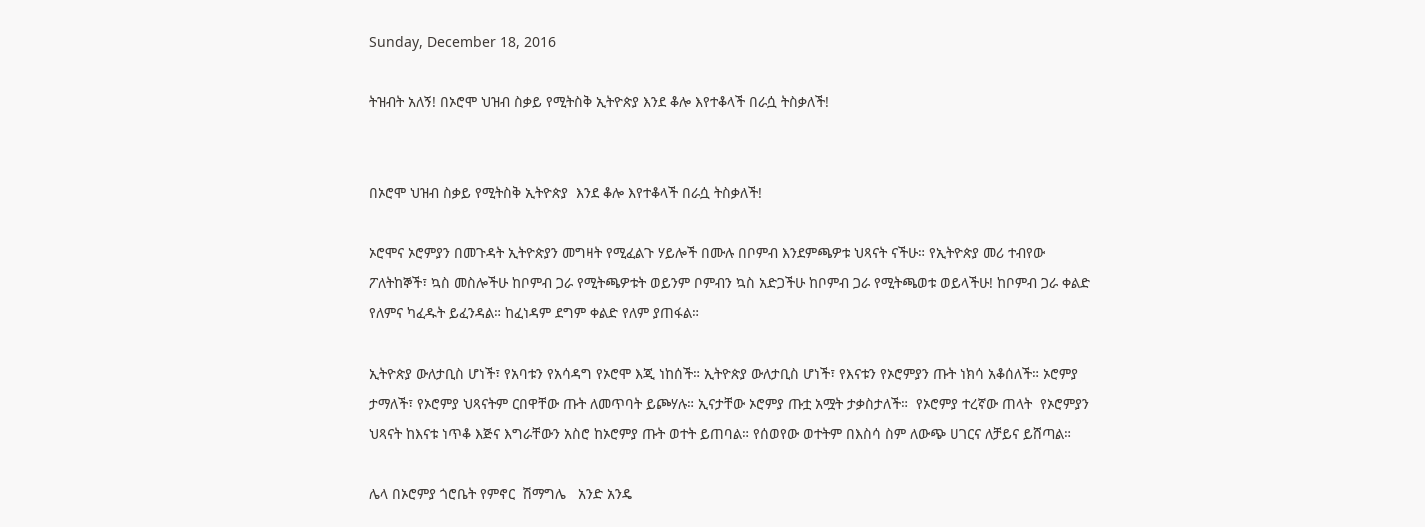Sunday, December 18, 2016

ትዝብት አለኝ! በኦሮሞ ህዝብ ስቃይ የሚትስቅ ኢትዮጵያ እንደ ቆሎ እየተቆላች በራሷ ትስቃለች!


በኦሮሞ ህዝብ ስቃይ የሚትስቅ ኢትዮጵያ  እንደ ቆሎ እየተቆላች በራሷ ትስቃለች!

ኦሮሞና ኦሮምያን በመጉዳት ኢትዮጵያን መግዛት የሚፈልጉ ሃይሎች በሙሉ በቦምብ እንደምጫዎቱ ህጻናት ናችሁ። የኢትዮጵያ መሪ ተብየው ፖለትከኞች፣ ኳስ መስሎችሁ ከቦምብ ጋራ የሚትጫዎቱት ወይንም ቦምብን ኳስ አድጋችሁ ከቦምብ ጋራ የሚትጫወቱ ወይላችሁ! ከቦምብ ጋራ ቀልድ የለምና ካፈዱት ይፈንዳል። ከፈነዳም ደግም ቀልድ የለም ያጠፋል።

ኢትዮጵያ ውለታቢስ ሆነች፣ የአባቱን የአሳዳግ የኦሮሞ እጂ ነከሰች። ኢትዮጵያ ውለታቢስ ሆነች፣ የእናቱን የኦሮምያን ጡት ነክሳ አቆሰለች። ኦሮምያ ታማለች፣ የኦሮምያ ህጻናትም ርበዋቸው ጡት ለመጥባት ይጮሃሉ። ኢናታቸው ኦሮምያ ጡቷ አሟት ታቃስታለች።  የኦሮምያ ተረኛው ጠላት  የኦሮምያን ህጻናት ከእናቱ ነጥቆ እጅና እግራቸውን አስሮ ከኦሮምያ ጡት ወተት ይጠባል። የሰወየው ወተትም በእስሳ ስም ለውጭ ሀገርና ለቻይና ይሸጣል።

ሌላ በኦሮምያ ጎሮቤት የምኖር  ሽማግሌ   አንድ አንዴ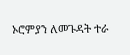ኦሮምያን ለመጉዳት ተራ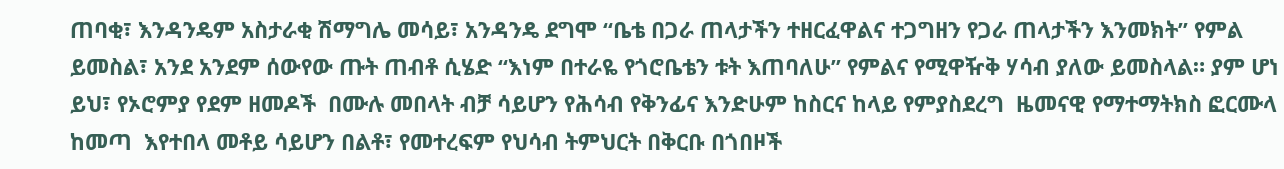ጠባቂ፣ እንዳንዴም አስታራቂ ሽማግሌ መሳይ፣ አንዳንዴ ደግሞ “ቤቴ በጋራ ጠላታችን ተዘርፈዋልና ተጋግዘን የጋራ ጠላታችን እንመክት” የምል ይመስል፣ አንደ አንደም ሰውየው ጡት ጠብቶ ሲሄድ “እነም በተራዬ የጎሮቤቴን ቱት እጠባለሁ” የምልና የሚዋዥቅ ሃሳብ ያለው ይመስላል። ያም ሆነ ይህ፣ የኦሮምያ የደም ዘመዶች  በሙሉ መበላት ብቻ ሳይሆን የሕሳብ የቅንፊና እንድሁም ከስርና ከላይ የምያስደረግ  ዜመናዊ የማተማትክስ ፎርሙላ ከመጣ  እየተበላ መቶይ ሳይሆን በልቶ፣ የመተረፍም የህሳብ ትምህርት በቅርቡ በጎበዞች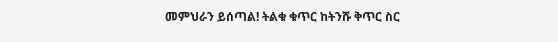መምህራን ይሰጣል! ትልቁ ቁጥር ከትንሹ ቅጥር ስር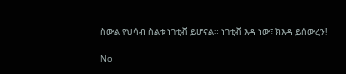ስውል የህሳብ ስልቱ ነገቲቭ ይሆናል። ነገቲቭ እዳ ነው፣ ክእዳ ይሰውረን!

No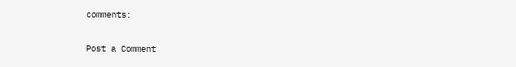comments:

Post a Comment